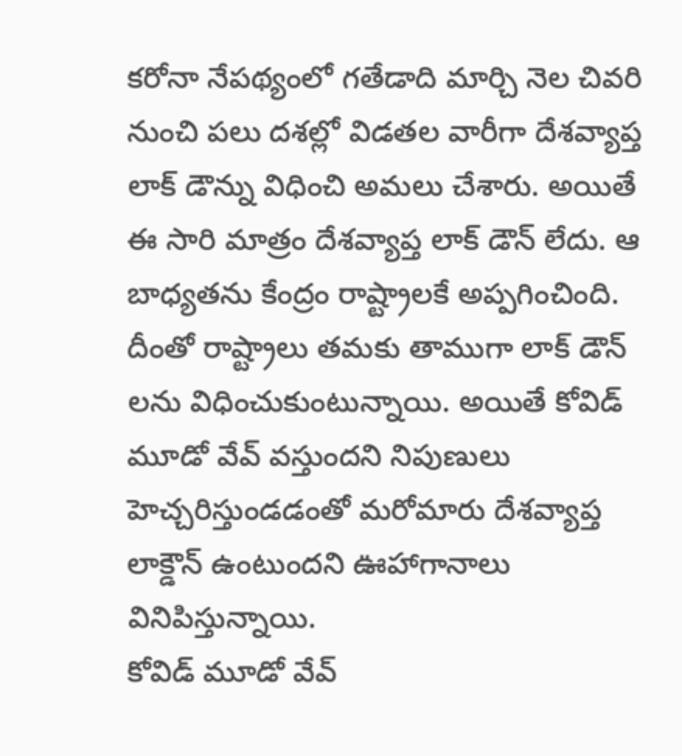కరోనా నేపథ్యంలో గతేడాది మార్చి నెల చివరి నుంచి పలు దశల్లో విడతల వారీగా దేశవ్యాప్త లాక్ డౌన్ను విధించి అమలు చేశారు. అయితే ఈ సారి మాత్రం దేశవ్యాప్త లాక్ డౌన్ లేదు. ఆ బాధ్యతను కేంద్రం రాష్ట్రాలకే అప్పగించింది. దీంతో రాష్ట్రాలు తమకు తాముగా లాక్ డౌన్ లను విధించుకుంటున్నాయి. అయితే కోవిడ్ మూడో వేవ్ వస్తుందని నిపుణులు హెచ్చరిస్తుండడంతో మరోమారు దేశవ్యాప్త లాక్డౌన్ ఉంటుందని ఊహాగానాలు వినిపిస్తున్నాయి.
కోవిడ్ మూడో వేవ్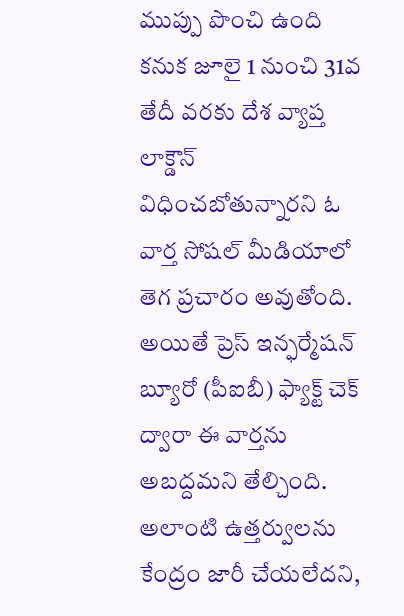ముప్పు పొంచి ఉంది కనుక జూలై 1 నుంచి 31వ తేదీ వరకు దేశ వ్యాప్త లాక్డౌన్ విధించబోతున్నారని ఓ వార్త సోషల్ మీడియాలో తెగ ప్రచారం అవుతోంది. అయితే ప్రెస్ ఇన్ఫర్మేషన్ బ్యూరో (పీఐబీ) ఫ్యాక్ట్ చెక్ ద్వారా ఈ వార్తను అబద్దమని తేల్చింది. అలాంటి ఉత్తర్వులను కేంద్రం జారీ చేయలేదని,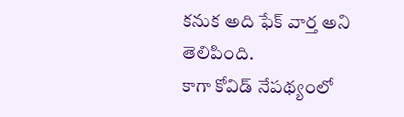కనుక అది ఫేక్ వార్త అని తెలిపింది.
కాగా కోవిడ్ నేపథ్యంలో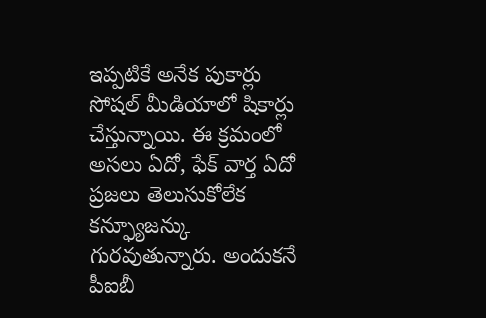ఇప్పటికే అనేక పుకార్లు సోషల్ మీడియాలో షికార్లు చేస్తున్నాయి. ఈ క్రమంలో అసలు ఏదో, ఫేక్ వార్త ఏదో ప్రజలు తెలుసుకోలేక కన్ఫ్యూజన్కు గురవుతున్నారు. అందుకనే పీఐబీ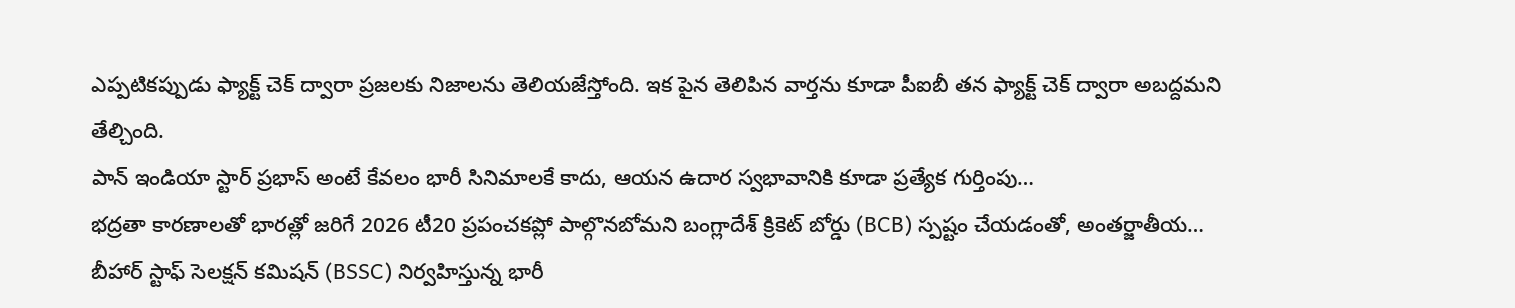ఎప్పటికప్పుడు ఫ్యాక్ట్ చెక్ ద్వారా ప్రజలకు నిజాలను తెలియజేస్తోంది. ఇక పైన తెలిపిన వార్తను కూడా పీఐబీ తన ఫ్యాక్ట్ చెక్ ద్వారా అబద్దమని తేల్చింది.
పాన్ ఇండియా స్టార్ ప్రభాస్ అంటే కేవలం భారీ సినిమాలకే కాదు, ఆయన ఉదార స్వభావానికి కూడా ప్రత్యేక గుర్తింపు…
భద్రతా కారణాలతో భారత్లో జరిగే 2026 టీ20 ప్రపంచకప్లో పాల్గొనబోమని బంగ్లాదేశ్ క్రికెట్ బోర్డు (BCB) స్పష్టం చేయడంతో, అంతర్జాతీయ…
బీహార్ స్టాఫ్ సెలక్షన్ కమిషన్ (BSSC) నిర్వహిస్తున్న భారీ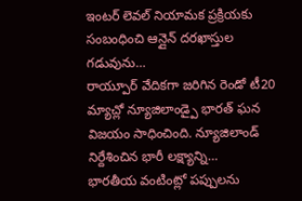ఇంటర్ లెవల్ నియామక ప్రక్రియకు సంబంధించి ఆన్లైన్ దరఖాస్తుల గడువును…
రాయ్పూర్ వేదికగా జరిగిన రెండో టీ20 మ్యాచ్లో న్యూజిలాండ్పై భారత్ ఘన విజయం సాధించింది. న్యూజిలాండ్ నిర్దేశించిన భారీ లక్ష్యాన్ని…
భారతీయ వంటింట్లో పప్పులను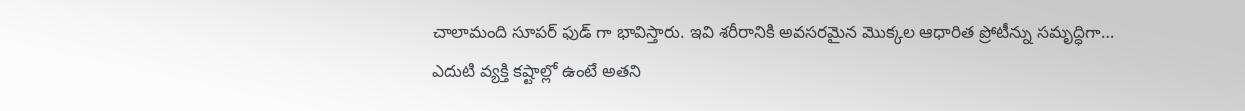చాలామంది సూపర్ ఫుడ్ గా భావిస్తారు. ఇవి శరీరానికి అవసరమైన మొక్కల ఆధారిత ప్రోటీన్ను సమృద్ధిగా…
ఎదుటి వ్యక్తి కష్టాల్లో ఉంటే అతని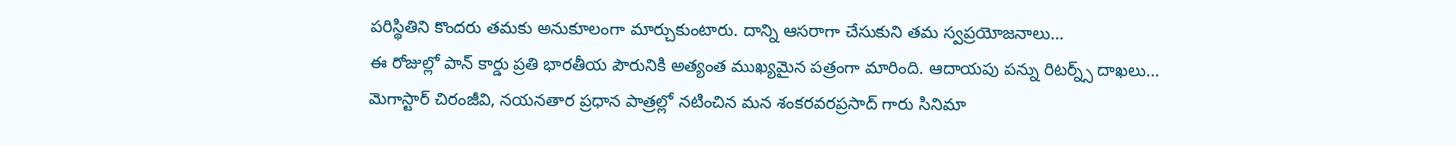పరిస్థితిని కొందరు తమకు అనుకూలంగా మార్చుకుంటారు. దాన్ని ఆసరాగా చేసుకుని తమ స్వప్రయోజనాలు…
ఈ రోజుల్లో పాన్ కార్డు ప్రతి భారతీయ పౌరునికి అత్యంత ముఖ్యమైన పత్రంగా మారింది. ఆదాయపు పన్ను రిటర్న్స్ దాఖలు…
మెగాస్టార్ చిరంజీవి, నయనతార ప్రధాన పాత్రల్లో నటించిన మన శంకరవరప్రసాద్ గారు సినిమా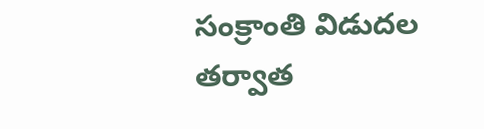సంక్రాంతి విడుదల తర్వాత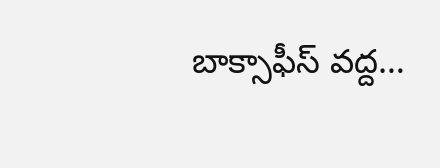బాక్సాఫీస్ వద్ద…